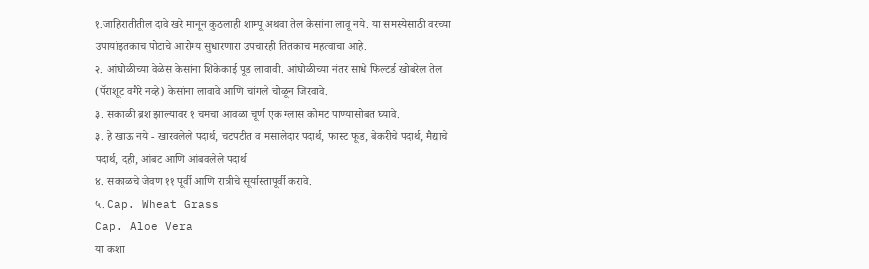१.जाहिरातीतील दावे खरे मानून कुठलाही शाम्पू अथवा तेल केसांना लावू नये. या समस्येसाठी वरच्या उपायांइतकाच पोटाचे आरोग्य सुधारणारा उपचारही तितकाच महत्वाचा आहे.
२. आंघोळीच्या वेळेस केसांना शिकेकाई पूड लावावी. आंघोळीच्या नंतर साधे फिल्टर्ड खोबरेल तेल (पॅराशूट वगैरे नव्हे) केसांना लावावे आणि चांगले चोळून जिरवावे.
३. सकाळी ब्रश झाल्यावर १ चमचा आवळा चूर्ण एक ग्लास कोमट पाण्यासोबत घ्यावे.
३. हे खाऊ नये - खारवलेले पदार्थ, चटपटीत व मसालेदार पदार्थ, फास्ट फूड, बेकरीचे पदार्थ, मैद्याचे पदार्थ, दही, आंबट आणि आंबवलेले पदार्थ
४. सकाळचे जेवण ११ पूर्वी आणि रात्रीचे सूर्यास्तापूर्वी करावे.
५. Cap. Wheat Grass
Cap. Aloe Vera
या कशा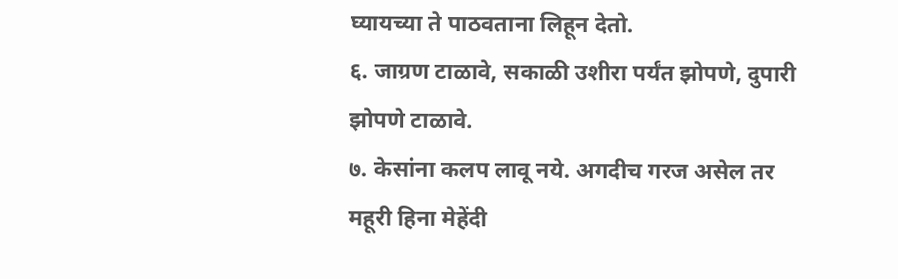घ्यायच्या ते पाठवताना लिहून देतो.
६. जाग्रण टाळावे, सकाळी उशीरा पर्यंत झोपणे, दुपारी झोपणे टाळावे.
७. केसांना कलप लावू नये. अगदीच गरज असेल तर महूरी हिना मेहेंदी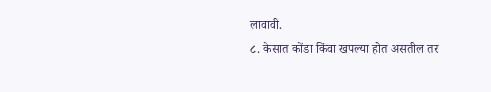लावावी.
८. केसात कोंडा किंवा खपल्या होत असतील तर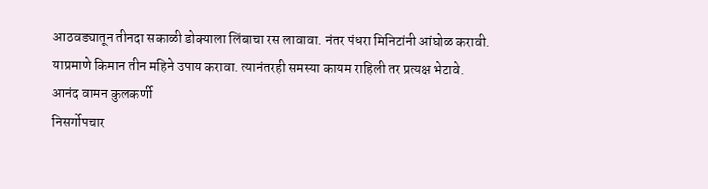आठवड्यातून तीनदा सकाळी डोक्याला लिंबाचा रस लावावा. नंतर पंधरा मिनिटांनी आंघोळ करावी.
याप्रमाणे किमान तीन महिने उपाय करावा. त्यानंतरही समस्या कायम राहिली तर प्रत्यक्ष भेटावे.
आनंद वामन कुलकर्णी
निसर्गोपचार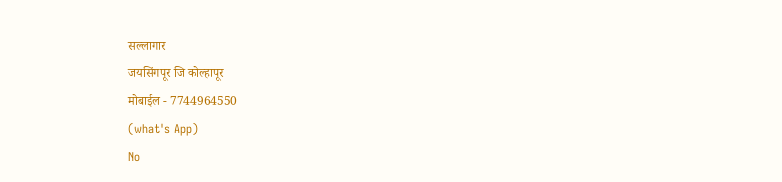सल्लागार
जयसिंगपूर जि कोल्हापूर
मोबाईल - 7744964550
(what's App)
No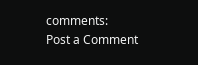comments:
Post a Comment